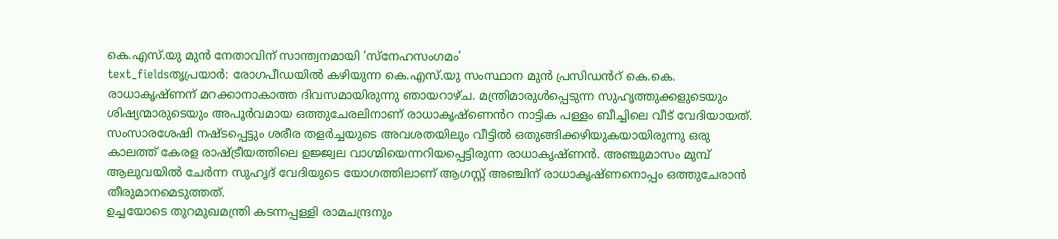കെ.എസ്.യു മുൻ നേതാവിന് സാന്ത്വനമായി ‘സ്നേഹസംഗമം’
text_fieldsതൃപ്രയാർ: രോഗപീഡയിൽ കഴിയുന്ന കെ.എസ്.യു സംസ്ഥാന മുൻ പ്രസിഡൻറ് കെ.കെ. രാധാകൃഷ്ണന് മറക്കാനാകാത്ത ദിവസമായിരുന്നു ഞായറാഴ്ച. മന്ത്രിമാരുൾപ്പെടുന്ന സുഹൃത്തുക്കളുടെയും ശിഷ്യന്മാരുടെയും അപൂർവമായ ഒത്തുചേരലിനാണ് രാധാകൃഷ്ണെൻറ നാട്ടിക പള്ളം ബീച്ചിലെ വീട് വേദിയായത്. സംസാരശേഷി നഷ്ടപ്പെട്ടും ശരീര തളർച്ചയുടെ അവശതയിലും വീട്ടിൽ ഒതുങ്ങിക്കഴിയുകയായിരുന്നു ഒരു കാലത്ത് കേരള രാഷ്ട്രീയത്തിലെ ഉജ്ജ്വല വാഗ്മിയെന്നറിയപ്പെട്ടിരുന്ന രാധാകൃഷ്ണൻ. അഞ്ചുമാസം മുമ്പ് ആലുവയിൽ ചേർന്ന സുഹൃദ് വേദിയുടെ യോഗത്തിലാണ് ആഗസ്റ്റ് അഞ്ചിന് രാധാകൃഷ്ണനൊപ്പം ഒത്തുചേരാൻ തീരുമാനമെടുത്തത്.
ഉച്ചയോടെ തുറമുഖമന്ത്രി കടന്നപ്പള്ളി രാമചന്ദ്രനും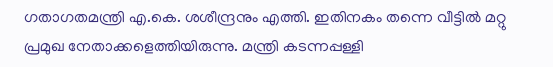ഗതാഗതമന്ത്രി എ.കെ. ശശീന്ദ്രനും എത്തി. ഇതിനകം തന്നെ വീട്ടിൽ മറ്റു പ്രമുഖ നേതാക്കളെത്തിയിരുന്നു. മന്ത്രി കടന്നപ്പള്ളി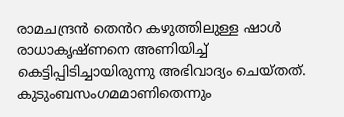രാമചന്ദ്രൻ തെൻറ കഴുത്തിലുള്ള ഷാൾ രാധാകൃഷ്ണനെ അണിയിച്ച് കെട്ടിപ്പിടിച്ചായിരുന്നു അഭിവാദ്യം ചെയ്തത്. കുടുംബസംഗമമാണിതെന്നും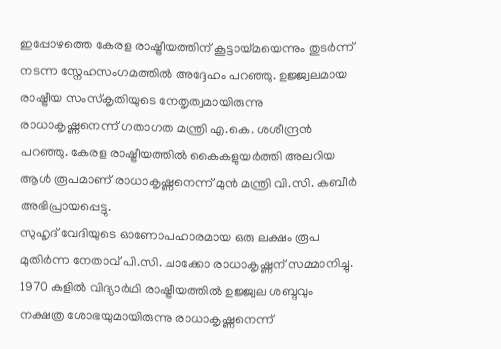ഇപ്പോഴത്തെ കേരള രാഷ്ട്രീയത്തിന് കൂട്ടായ്മയെന്നും തുടർന്ന് നടന്ന സ്നേഹസംഗമത്തിൽ അദ്ദേഹം പറഞ്ഞു. ഉജ്ജ്വലമായ രാഷ്ട്രീയ സംസ്കൃതിയുടെ നേതൃത്വമായിരുന്നു രാധാകൃഷ്ണനെന്ന് ഗതാഗത മന്ത്രി എ.കെ. ശശീന്ദ്രൻ പറഞ്ഞു. കേരള രാഷ്ട്രീയത്തിൽ കൈകളുയർത്തി അലറിയ ആൾ രൂപമാണ് രാധാകൃഷ്ണനെന്ന് മുൻ മന്ത്രി വി.സി. കബീർ അഭിപ്രായപ്പെട്ടു.
സുഹൃദ് വേദിയുടെ ഓണോപഹാരമായ ഒരു ലക്ഷം രൂപ മുതിർന്ന നേതാവ് പി.സി. ചാക്കോ രാധാകൃഷ്ണന് സമ്മാനിച്ചു. 1970 കളിൽ വിദ്യാർഥി രാഷ്ട്രീയത്തിൽ ഉജ്ജ്വല ശബ്ദവും നക്ഷത്ര ശോഭയുമായിരുന്നു രാധാകൃഷ്ണനെന്ന്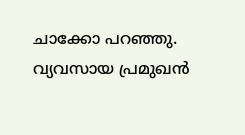ചാക്കോ പറഞ്ഞു. വ്യവസായ പ്രമുഖൻ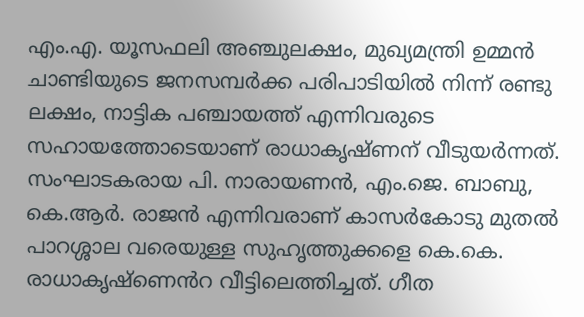എം.എ. യൂസഫലി അഞ്ചുലക്ഷം, മുഖ്യമന്ത്രി ഉമ്മൻ ചാണ്ടിയുടെ ജനസമ്പർക്ക പരിപാടിയിൽ നിന്ന് രണ്ടു ലക്ഷം, നാട്ടിക പഞ്ചായത്ത് എന്നിവരുടെ സഹായത്തോടെയാണ് രാധാകൃഷ്ണന് വീടുയർന്നത്.
സംഘാടകരായ പി. നാരായണൻ, എം.ജെ. ബാബു, കെ.ആർ. രാജൻ എന്നിവരാണ് കാസർകോടു മുതൽ പാറശ്ശാല വരെയുള്ള സുഹൃത്തുക്കളെ കെ.കെ. രാധാകൃഷ്ണെൻറ വീട്ടിലെത്തിച്ചത്. ഗീത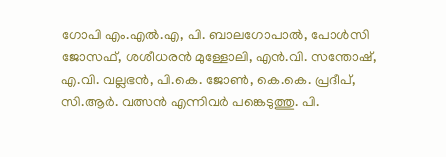ഗോപി എം.എൽ.എ, പി. ബാലഗോപാൽ, പോൾസി ജോസഫ്, ശശീധരൻ മുള്ളോലി, എൻ.വി. സന്തോഷ്, എ.വി. വല്ലഭൻ, പി.കെ. ജോൺ, കെ.കെ. പ്രദീപ്, സി.ആർ. വത്സൻ എന്നിവർ പങ്കെടുത്തു. പി.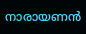നാരായണൻ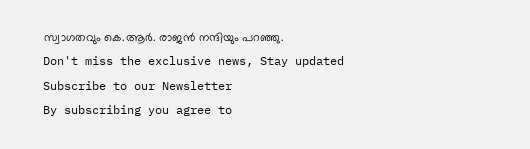സ്വാഗതവും കെ.ആർ. രാജൻ നന്ദിയും പറഞ്ഞു.
Don't miss the exclusive news, Stay updated
Subscribe to our Newsletter
By subscribing you agree to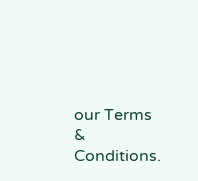our Terms & Conditions.